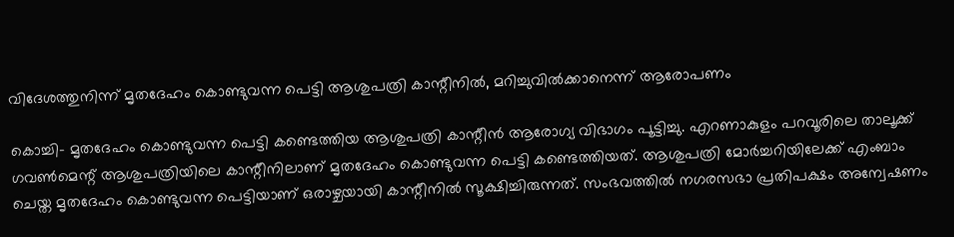വിദേശത്തുനിന്ന് മൃതദേഹം കൊണ്ടുവന്ന പെട്ടി ആശുപത്രി കാന്റീനില്‍, മറിച്ചുവില്‍ക്കാനെന്ന് ആരോപണം

കൊച്ചി- മൃതദേഹം കൊണ്ടുവന്ന പെട്ടി കണ്ടെത്തിയ ആശുപത്രി കാന്റീന്‍ ആരോഗ്യ വിഭാഗം പൂട്ടിച്ചു. എറണാകുളം പറവൂരിലെ താലൂക്ക് ഗവണ്‍മെന്റ് ആശുപത്രിയിലെ കാന്റീനിലാണ് മൃതദേഹം കൊണ്ടുവന്ന പെട്ടി കണ്ടെത്തിയത്. ആശുപത്രി മോര്‍ച്ചറിയിലേക്ക് എംബാം ചെയ്ത മൃതദേഹം കൊണ്ടുവന്ന പെട്ടിയാണ് ഒരാഴ്ചയായി കാന്റീനില്‍ സൂക്ഷിച്ചിരുന്നത്. സംഭവത്തില്‍ നഗരസഭാ പ്രതിപക്ഷം അന്വേഷണം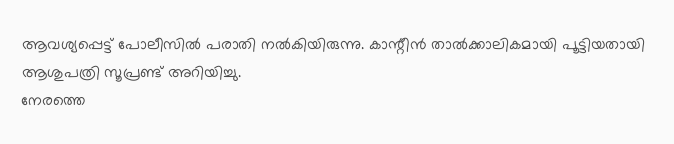ആവശ്യപ്പെട്ട് പോലീസില്‍ പരാതി നല്‍കിയിരുന്നു. കാന്റീന്‍ താല്‍ക്കാലികമായി പൂട്ടിയതായി ആശുപത്രി സൂപ്രണ്ട് അറിയിച്ചു.
നേരത്തെ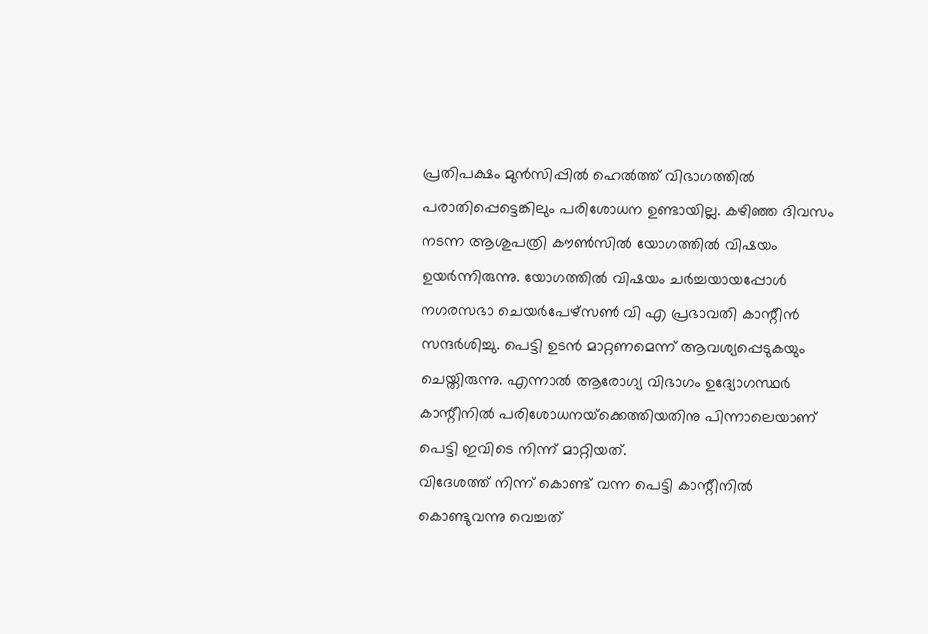പ്രതിപക്ഷം മുന്‍സിപ്പില്‍ ഹെല്‍ത്ത് വിഭാഗത്തില്‍ പരാതിപ്പെട്ടെങ്കിലും പരിശോധന ഉണ്ടായില്ല. കഴിഞ്ഞ ദിവസം നടന്ന ആശുപത്രി കൗണ്‍സില്‍ യോഗത്തില്‍ വിഷയം ഉയര്‍ന്നിരുന്നു. യോഗത്തില്‍ വിഷയം ചര്‍ച്ചയായപ്പോള്‍ നഗരസഭാ ചെയര്‍പേഴ്‌സണ്‍ വി എ പ്രഭാവതി കാന്റീന്‍ സന്ദര്‍ശിച്ചു. പെട്ടി ഉടന്‍ മാറ്റണമെന്ന് ആവശ്യപ്പെടുകയും ചെയ്തിരുന്നു. എന്നാല്‍ ആരോഗ്യ വിഭാഗം ഉദ്യോഗസ്ഥര്‍ കാന്റീനില്‍ പരിശോധനയ്‌ക്കെത്തിയതിനു പിന്നാലെയാണ് പെട്ടി ഇവിടെ നിന്ന് മാറ്റിയത്.
വിദേശത്ത് നിന്ന് കൊണ്ട് വന്ന പെട്ടി കാന്റീനില്‍ കൊണ്ടുവന്നു വെച്ചത്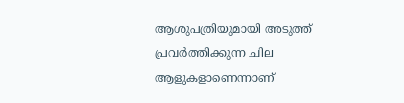ആശുപത്രിയുമായി അടുത്ത് പ്രവര്‍ത്തിക്കുന്ന ചില ആളുകളാണെന്നാണ്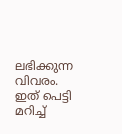ലഭിക്കുന്ന വിവരം. ഇത് പെട്ടി മറിച്ച്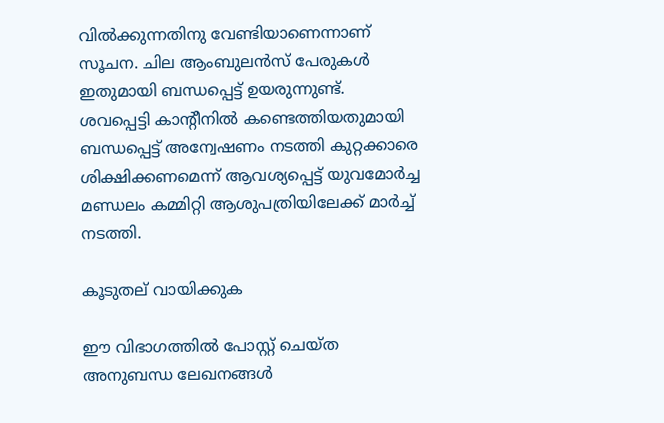വില്‍ക്കുന്നതിനു വേണ്ടിയാണെന്നാണ് സൂചന. ചില ആംബുലന്‍സ് പേരുകള്‍ ഇതുമായി ബന്ധപ്പെട്ട് ഉയരുന്നുണ്ട്.
ശവപ്പെട്ടി കാന്റീനില്‍ കണ്ടെത്തിയതുമായി ബന്ധപ്പെട്ട് അന്വേഷണം നടത്തി കുറ്റക്കാരെ ശിക്ഷിക്കണമെന്ന് ആവശ്യപ്പെട്ട് യുവമോര്‍ച്ച മണ്ഡലം കമ്മിറ്റി ആശുപത്രിയിലേക്ക് മാര്‍ച്ച് നടത്തി.

കൂടുതല് വായിക്കുക

ഈ വിഭാഗത്തിൽ പോസ്റ്റ് ചെയ്ത അനുബന്ധ ലേഖനങ്ങൾ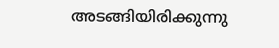അടങ്ങിയിരിക്കുന്നു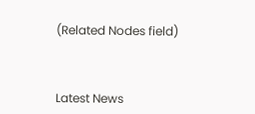(Related Nodes field)



Latest News